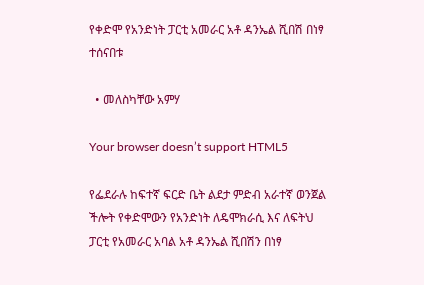የቀድሞ የአንድነት ፓርቲ አመራር አቶ ዳንኤል ሺበሽ በነፃ ተሰናበቱ

  • መለስካቸው አምሃ

Your browser doesn’t support HTML5

የፌደራሉ ከፍተኛ ፍርድ ቤት ልደታ ምድብ አራተኛ ወንጀል ችሎት የቀድሞውን የአንድነት ለዴሞክራሲ እና ለፍትህ ፓርቲ የአመራር አባል አቶ ዳንኤል ሺበሽን በነፃ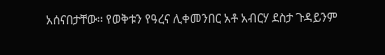አሰናበታቸው፡፡ የወቅቱን የዓረና ሊቀመንበር አቶ አብርሃ ደስታ ጉዳይንም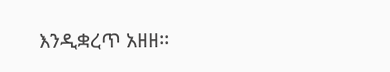እንዲቋረጥ አዘዘ፡፡